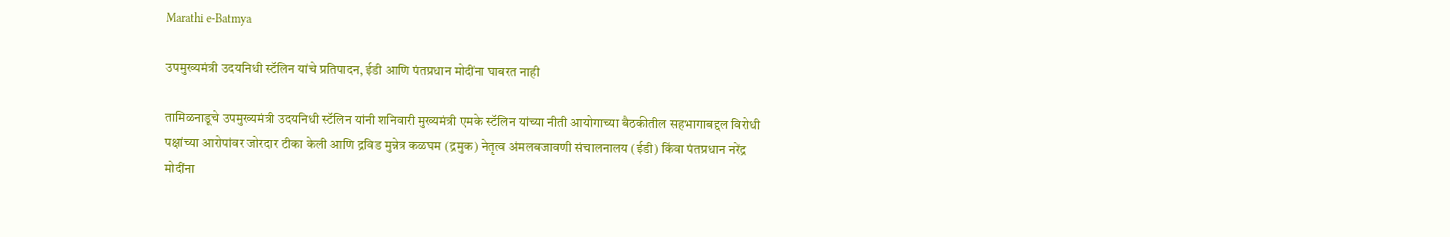Marathi e-Batmya

उपमुख्यमंत्री उदयनिधी स्टॅलिन यांचे प्रतिपादन, ईडी आणि पंतप्रधान मोदींना घाबरत नाही

तामिळनाडूचे उपमुख्यमंत्री उदयनिधी स्टॅलिन यांनी शनिवारी मुख्यमंत्री एमके स्टॅलिन यांच्या नीती आयोगाच्या बैठकीतील सहभागाबद्दल विरोधी पक्षांच्या आरोपांवर जोरदार टीका केली आणि द्रविड मुन्नेत्र कळघम (द्रमुक) नेतृत्व अंमलबजावणी संचालनालय (ईडी) किंवा पंतप्रधान नरेंद्र मोदींना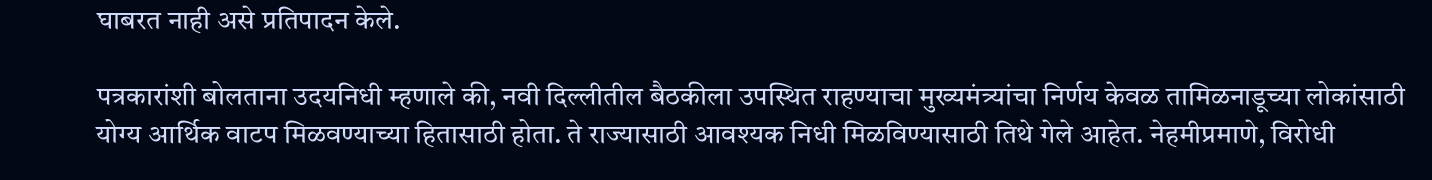घाबरत नाही असे प्रतिपादन केले.

पत्रकारांशी बोलताना उदयनिधी म्हणाले की, नवी दिल्लीतील बैठकीला उपस्थित राहण्याचा मुख्यमंत्र्यांचा निर्णय केवळ तामिळनाडूच्या लोकांसाठी योग्य आर्थिक वाटप मिळवण्याच्या हितासाठी होता. ते राज्यासाठी आवश्यक निधी मिळविण्यासाठी तिथे गेले आहेत. नेहमीप्रमाणे, विरोधी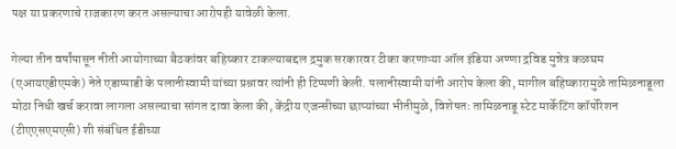पक्ष या प्रकरणाचे राजकारण करत असल्याचा आरोपही यावेळी केला.

गेल्या तीन वर्षांपासून नीती आयोगाच्या बैठकांवर बहिष्कार टाकल्याबद्दल द्रमुक सरकारवर टीका करणाऱ्या ऑल इंडिया अण्णा द्रविड मुन्नेत्र कळघम (एआयएडीएमके) नेते एडाप्पाडी के पलानीस्वामी यांच्या प्रश्नावर त्यांनी ही टिप्पणी केली. पलानीस्वामी यांनी आरोप केला की, मागील बहिष्कारामुळे तामिळनाडूला मोठा निधी खर्च करावा लागला असल्याचा सांगत दावा केला की, केंद्रीय एजन्सीच्या छाप्यांच्या भीतीमुळे, विशेषतः तामिळनाडू स्टेट मार्केटिंग कॉर्पोरेशन (टीएएसएमएसी) शी संबंधित ईडीच्या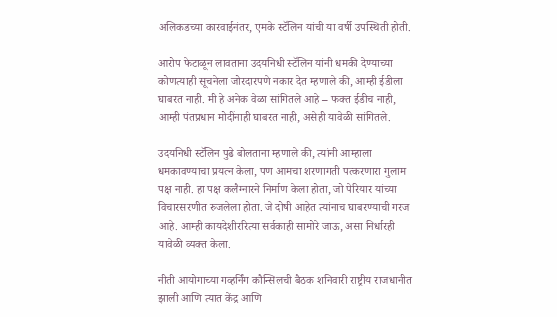अलिकडच्या कारवाईनंतर, एमके स्टॅलिन यांची या वर्षी उपस्थिती होती.

आरोप फेटाळून लावताना उदयनिधी स्टॅलिन यांनी धमकी देण्याच्या कोणत्याही सूचनेला जोरदारपणे नकार देत म्हणाले की, आम्ही ईडीला घाबरत नाही. मी हे अनेक वेळा सांगितले आहे – फक्त ईडीच नाही, आम्ही पंतप्रधान मोदींनाही घाबरत नाही, असेही यावेळी सांगितले.

उदयनिधी स्टॅलिन पुढे बोलताना म्हणाले की, त्यांनी आम्हाला धमकावण्याचा प्रयत्न केला, पण आमचा शरणागती पत्करणारा गुलाम पक्ष नाही. हा पक्ष कलैग्नारने निर्माण केला होता, जो पेरियार यांच्या विचारसरणीत रुजलेला होता. जे दोषी आहेत त्यांनाच घाबरण्याची गरज आहे. आम्ही कायदेशीररित्या सर्वकाही सामोरे जाऊ, असा निर्धारही यावेळी व्यक्त केला.

नीती आयोगाच्या गव्हर्निंग कौन्सिलची बैठक शनिवारी राष्ट्रीय राजधानीत झाली आणि त्यात केंद्र आणि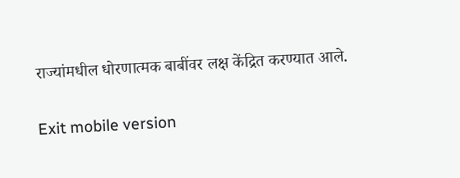राज्यांमधील धोरणात्मक बाबींवर लक्ष केंद्रित करण्यात आले.

Exit mobile version